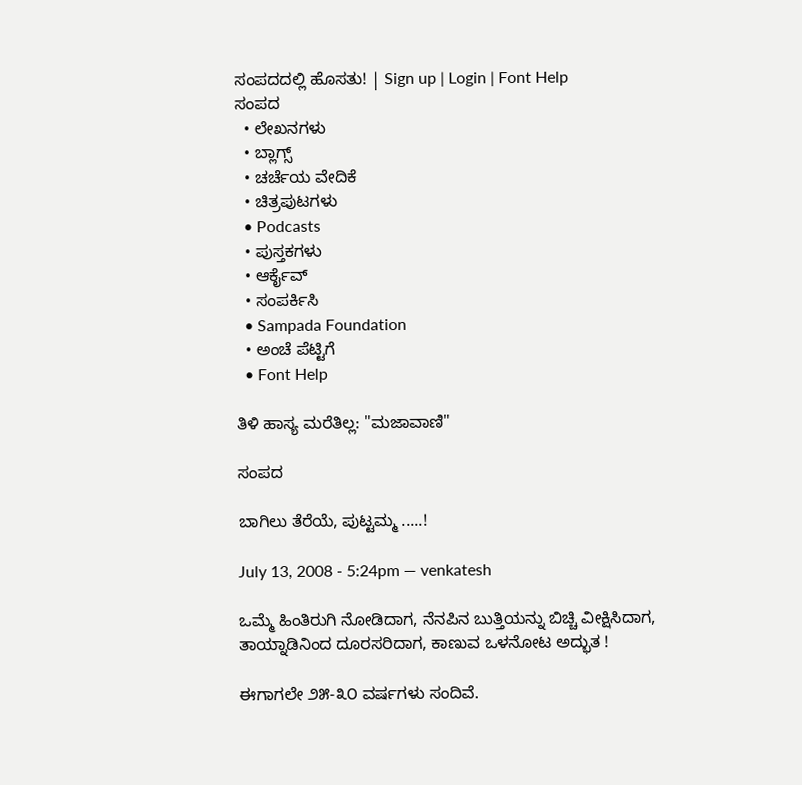ಸಂಪದದಲ್ಲಿ ಹೊಸತು! | Sign up | Login | Font Help
ಸಂಪದ
  • ಲೇಖನಗಳು
  • ಬ್ಲಾಗ್ಸ್
  • ಚರ್ಚೆಯ ವೇದಿಕೆ
  • ಚಿತ್ರಪುಟಗಳು
  • Podcasts
  • ಪುಸ್ತಕಗಳು
  • ಆರ್ಕೈವ್
  • ಸಂಪರ್ಕಿಸಿ
  • Sampada Foundation
  • ಅಂಚೆ ಪೆಟ್ಟಿಗೆ
  • Font Help

ತಿಳಿ ಹಾಸ್ಯ ಮರೆತಿಲ್ಲ: "ಮಜಾವಾಣಿ"

ಸಂಪದ

ಬಾಗಿಲು ತೆರೆಯೆ, ಪುಟ್ಟಮ್ಮ .....!

July 13, 2008 - 5:24pm — venkatesh

ಒಮ್ಮೆ ಹಿಂತಿರುಗಿ ನೋಡಿದಾಗ, ನೆನಪಿನ ಬುತ್ತಿಯನ್ನು ಬಿಚ್ಚಿ ವೀಕ್ಷಿಸಿದಾಗ, ತಾಯ್ನಾಡಿನಿಂದ ದೂರಸರಿದಾಗ, ಕಾಣುವ ಒಳನೋಟ ಅದ್ಭುತ !

ಈಗಾಗಲೇ ೨೫-೩೦ ವರ್ಷಗಳು ಸಂದಿವೆ.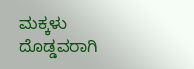ಮಕ್ಕಳು ದೊಡ್ಡವರಾಗಿ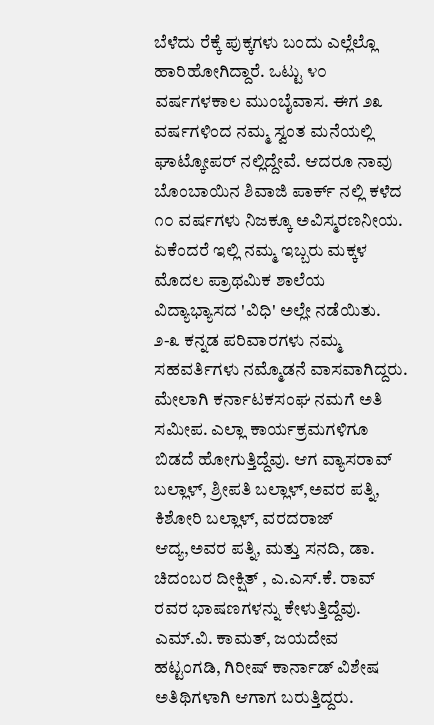ಬೆಳೆದು ರೆಕ್ಕೆ ಪುಕ್ಕಗಳು ಬಂದು ಎಲ್ಲೆಲ್ಲೊ ಹಾರಿಹೋಗಿದ್ದಾರೆ. ಒಟ್ಟು ೪೦ ವರ್ಷಗಳಕಾಲ ಮುಂಬೈವಾಸ. ಈಗ ೨೩ ವರ್ಷಗಳಿಂದ ನಮ್ಮ ಸ್ವಂತ ಮನೆಯಲ್ಲಿ ಘಾಟ್ಕೋಪರ್ ನಲ್ಲಿದ್ದೇವೆ. ಆದರೂ ನಾವು ಬೊಂಬಾಯಿನ ಶಿವಾಜಿ ಪಾರ್ಕ್ ನಲ್ಲಿ ಕಳೆದ ೧೦ ವರ್ಷಗಳು ನಿಜಕ್ಕೂ ಅವಿಸ್ಮರಣನೀಯ. ಏಕೆಂದರೆ ಇಲ್ಲಿ ನಮ್ಮ ಇಬ್ಬರು ಮಕ್ಕಳ ಮೊದಲ ಪ್ರಾಥಮಿಕ ಶಾಲೆಯ ವಿದ್ಯಾಭ್ಯಾಸದ 'ವಿಧಿ' ಅಲ್ಲೇ ನಡೆಯಿತು. ೨-೩ ಕನ್ನಡ ಪರಿವಾರಗಳು ನಮ್ಮ ಸಹವರ್ತಿಗಳು ನಮ್ಮೊಡನೆ ವಾಸವಾಗಿದ್ದರು. ಮೇಲಾಗಿ ಕರ್ನಾಟಕಸಂಘ ನಮಗೆ ಅತಿ ಸಮೀಪ. ಎಲ್ಲಾ ಕಾರ್ಯಕ್ರಮಗಳಿಗೂ ಬಿಡದೆ ಹೋಗುತ್ತಿದ್ದೆವು. ಆಗ ವ್ಯಾಸರಾವ್ ಬಲ್ಲಾಳ್, ಶ್ರೀಪತಿ ಬಲ್ಲಾಳ್,ಅವರ ಪತ್ನಿ, ಕಿಶೋರಿ ಬಲ್ಲಾಳ್, ವರದರಾಜ್ ಆದ್ಯ,ಅವರ ಪತ್ನಿ, ಮತ್ತು ಸನದಿ, ಡಾ. ಚಿದಂಬರ ದೀಕ್ಷಿತ್ , ಎ.ಎಸ್.ಕೆ. ರಾವ್ ರವರ ಭಾಷಣಗಳನ್ನು ಕೇಳುತ್ತಿದ್ದೆವು. ಎಮ್.ವಿ. ಕಾಮತ್, ಜಯದೇವ ಹಟ್ಟಂಗಡಿ, ಗಿರೀಷ್ ಕಾರ್ನಾಡ್ ವಿಶೇಷ ಅತಿಥಿಗಳಾಗಿ ಆಗಾಗ ಬರುತ್ತಿದ್ದರು.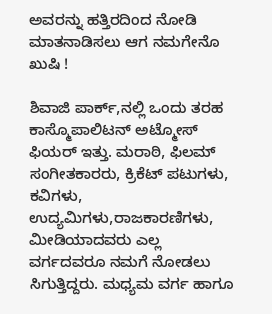ಅವರನ್ನು ಹತ್ತಿರದಿಂದ ನೋಡಿ ಮಾತನಾಡಿಸಲು ಆಗ ನಮಗೇನೊ ಖುಷಿ !

ಶಿವಾಜಿ ಪಾರ್ಕ್,ನಲ್ಲಿ ಒಂದು ತರಹ ಕಾಸ್ಮೊಪಾಲಿಟನ್ ಅಟ್ಮೋಸ್ ಫಿಯರ್ ಇತ್ತು. ಮರಾಠಿ, ಫಿಲಮ್ ಸಂಗೀತಕಾರರು, ಕ್ರಿಕೆಟ್ ಪಟುಗಳು, ಕವಿಗಳು, ಉದ್ಯಮಿಗಳು,ರಾಜಕಾರಣಿಗಳು, ಮೀಡಿಯಾದವರು ಎಲ್ಲ ವರ್ಗದವರೂ ನಮಗೆ ನೋಡಲು ಸಿಗುತ್ತಿದ್ದರು. ಮಧ್ಯಮ ವರ್ಗ ಹಾಗೂ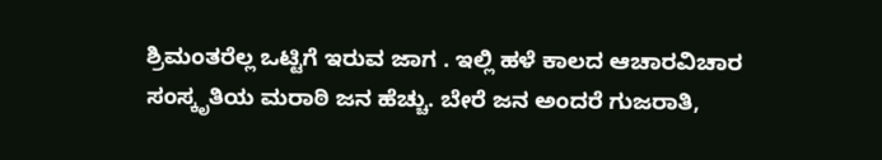ಶ್ರಿಮಂತರೆಲ್ಲ ಒಟ್ಟಿಗೆ ಇರುವ ಜಾಗ . ಇಲ್ಲಿ ಹಳೆ ಕಾಲದ ಆಚಾರವಿಚಾರ ಸಂಸ್ಕೃತಿಯ ಮರಾಠಿ ಜನ ಹೆಚ್ಚು. ಬೇರೆ ಜನ ಅಂದರೆ ಗುಜರಾತಿ,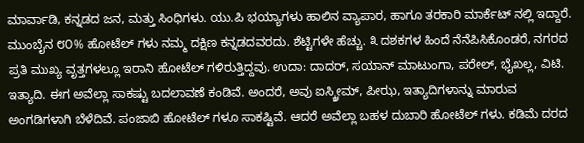ಮಾರ್ವಾಡಿ, ಕನ್ನಡದ ಜನ, ಮತ್ತು ಸಿಂಧಿಗಳು. ಯು.ಪಿ ಭಯ್ಯಾಗಳು ಹಾಲಿನ ವ್ಯಾಪಾರ, ಹಾಗೂ ತರಕಾರಿ ಮಾರ್ಕೆಟ್ ನಲ್ಲಿ ಇದ್ದಾರೆ. ಮುಂಬೈನ ೮೦% ಹೋಟೆಲ್ ಗಳು ನಮ್ಮ ದಕ್ಷಿಣ ಕನ್ನಡದವರದು. ಶೆಟ್ಟಿಗಳೇ ಹೆಚ್ಚು. ೩ ದಶಕಗಳ ಹಿಂದೆ ನೆನೆಪಿಸಿಕೊಂಡರೆ, ನಗರದ ಪ್ರತಿ ಮುಖ್ಯ ವೃತ್ತಗಳಲ್ಲೂ ಇರಾನಿ ಹೋಟೆಲ್ ಗಳಿರುತ್ತಿದ್ದವು. ಉದಾ: ದಾದರ್, ಸಯಾನ್ ಮಾಟುಂಗಾ, ಪರೇಲ್, ಭೈಖಲ್ಲ, ವಿಟಿ. ಇತ್ಯಾದಿ. ಈಗ ಅವೆಲ್ಲಾ ಸಾಕಷ್ಟು ಬದಲಾವಣೆ ಕಂಡಿವೆ. ಅಂದರೆ, ಅವು ಐಸ್ಕ್ರೀಮ್, ಪೀಝ, ಇತ್ಯಾದಿಗಳಾನ್ನು ಮಾರುವ ಅಂಗಡಿಗಳಾಗಿ ಬೆಳೆದಿವೆ. ಪಂಜಾಬಿ ಹೋಟೆಲ್ ಗಳೂ ಸಾಕಷ್ಟಿವೆ. ಆದರೆ ಅವೆಲ್ಲಾ ಬಹಳ ದುಬಾರಿ ಹೋಟೆಲ್ ಗಳು. ಕಡಿಮೆ ದರದ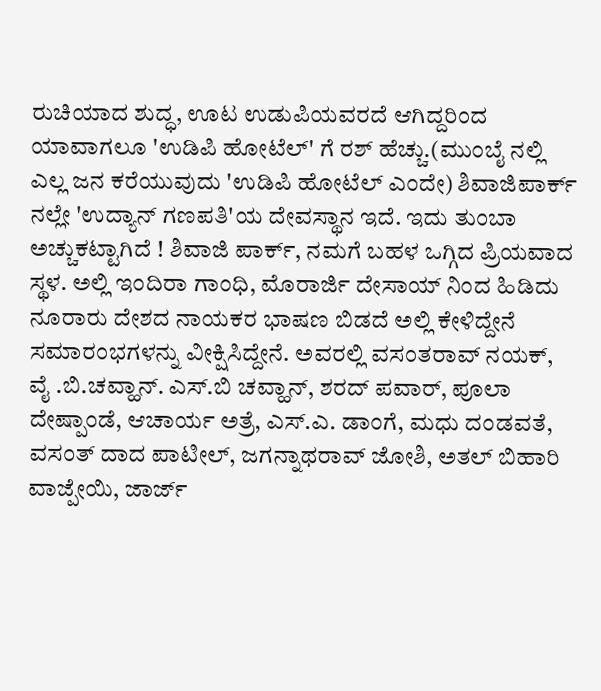ರುಚಿಯಾದ ಶುದ್ಧ, ಊಟ ಉಡುಪಿಯವರದೆ ಆಗಿದ್ದರಿಂದ ಯಾವಾಗಲೂ 'ಉಡಿಪಿ ಹೋಟೆಲ್' ಗೆ ರಶ್ ಹೆಚ್ಚು.(ಮುಂಬೈ ನಲ್ಲಿ ಎಲ್ಲ ಜನ ಕರೆಯುವುದು 'ಉಡಿಪಿ ಹೋಟೆಲ್ ಎಂದೇ) ಶಿವಾಜಿಪಾರ್ಕ್ ನಲ್ಲೇ 'ಉದ್ಯಾನ್ ಗಣಪತಿ'ಯ ದೇವಸ್ಥಾನ ಇದೆ. ಇದು ತುಂಬಾ ಅಚ್ಚುಕಟ್ಟಾಗಿದೆ ! ಶಿವಾಜಿ ಪಾರ್ಕ್, ನಮಗೆ ಬಹಳ ಒಗ್ಗಿದ ಪ್ರಿಯವಾದ ಸ್ಥಳ. ಅಲ್ಲಿ ಇಂದಿರಾ ಗಾಂಧಿ, ಮೊರಾರ್ಜಿ ದೇಸಾಯ್ ನಿಂದ ಹಿಡಿದು ನೂರಾರು ದೇಶದ ನಾಯಕರ ಭಾಷಣ ಬಿಡದೆ ಅಲ್ಲಿ ಕೇಳಿದ್ದೇನೆ ಸಮಾರಂಭಗಳನ್ನು ವೀಕ್ಷಿಸಿದ್ದೇನೆ. ಅವರಲ್ಲಿ ವಸಂತರಾವ್ ನಯಕ್, ವೈ .ಬಿ.ಚವ್ಹಾನ್. ಎಸ್.ಬಿ ಚವ್ಹಾನ್, ಶರದ್ ಪವಾರ್, ಪೂಲಾ ದೇಷ್ಪಾಂಡೆ, ಆಚಾರ್ಯ ಅತ್ರೆ, ಎಸ್.ಎ. ಡಾಂಗೆ, ಮಧು ದಂಡವತೆ, ವಸಂತ್ ದಾದ ಪಾಟೀಲ್, ಜಗನ್ನಾಥರಾವ್ ಜೋಶಿ, ಅತಲ್ ಬಿಹಾರಿ ವಾಜ್ಪೇಯಿ, ಜಾರ್ಜ್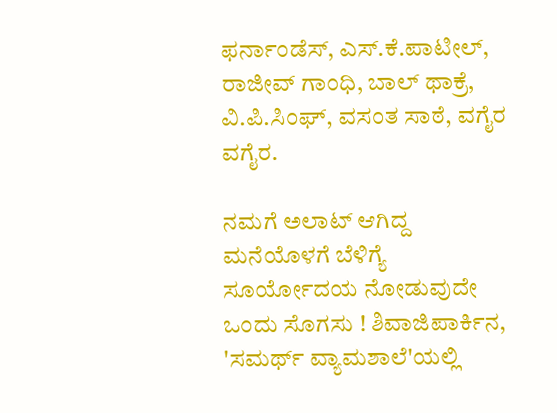ಫರ್ನಾಂಡೆಸ್, ಎಸ್.ಕೆ.ಪಾಟೀಲ್, ರಾಜೀವ್ ಗಾಂಧಿ, ಬಾಲ್ ಥಾಕ್ರೆ, ವಿ.ಪಿ.ಸಿಂಘ್, ವಸಂತ ಸಾಠೆ, ವಗೈರ ವಗೈರ.

ನಮಗೆ ಅಲಾಟ್ ಆಗಿದ್ದ ಮನೆಯೊಳಗೆ ಬೆಳಿಗ್ಯೆ ಸೂರ್ಯೋದಯ ನೋಡುವುದೇ ಒಂದು ಸೊಗಸು ! ಶಿವಾಜಿಪಾರ್ಕಿನ, 'ಸಮರ್ಥ್ ವ್ಯಾಮಶಾಲೆ'ಯಲ್ಲಿ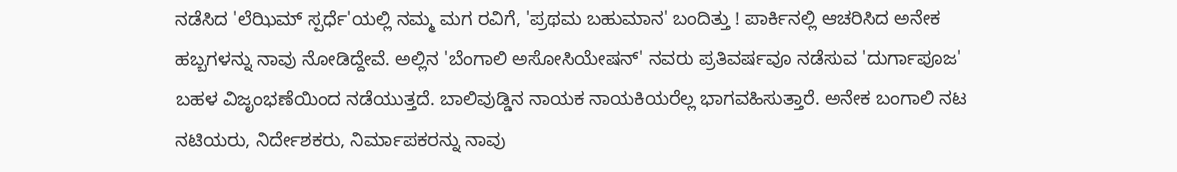ನಡೆಸಿದ 'ಲೆಝಿಮ್ ಸ್ಪರ್ಧೆ'ಯಲ್ಲಿ ನಮ್ಮ ಮಗ ರವಿಗೆ, 'ಪ್ರಥಮ ಬಹುಮಾನ' ಬಂದಿತ್ತು ! ಪಾರ್ಕಿನಲ್ಲಿ ಆಚರಿಸಿದ ಅನೇಕ ಹಬ್ಬಗಳನ್ನು ನಾವು ನೋಡಿದ್ದೇವೆ. ಅಲ್ಲಿನ 'ಬೆಂಗಾಲಿ ಅಸೋಸಿಯೇಷನ್' ನವರು ಪ್ರತಿವರ್ಷವೂ ನಡೆಸುವ 'ದುರ್ಗಾಪೂಜ' ಬಹಳ ವಿಜೃಂಭಣೆಯಿಂದ ನಡೆಯುತ್ತದೆ. ಬಾಲಿವುಡ್ಡಿನ ನಾಯಕ ನಾಯಕಿಯರೆಲ್ಲ ಭಾಗವಹಿಸುತ್ತಾರೆ. ಅನೇಕ ಬಂಗಾಲಿ ನಟ ನಟಿಯರು, ನಿರ್ದೇಶಕರು, ನಿರ್ಮಾಪಕರನ್ನು ನಾವು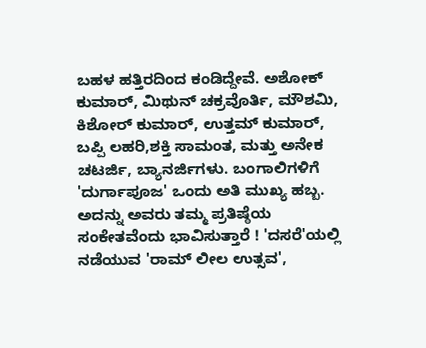ಬಹಳ ಹತ್ತಿರದಿಂದ ಕಂಡಿದ್ದೇವೆ. ಅಶೋಕ್ ಕುಮಾರ್, ಮಿಥುನ್ ಚಕ್ರವೊರ್ತಿ, ಮೌಶಮಿ, ಕಿಶೋರ್ ಕುಮಾರ್, ಉತ್ತಮ್ ಕುಮಾರ್, ಬಪ್ಪಿ ಲಹರಿ,ಶಕ್ತಿ ಸಾಮಂತ, ಮತ್ತು ಅನೇಕ ಚಟರ್ಜಿ, ಬ್ಯಾನರ್ಜಿಗಳು. ಬಂಗಾಲಿಗಳಿಗೆ 'ದುರ್ಗಾಪೂಜ' ಒಂದು ಅತಿ ಮುಖ್ಯ ಹಬ್ಬ. ಅದನ್ನು ಅವರು ತಮ್ಮ ಪ್ರತಿಷ್ಠೆಯ ಸಂಕೇತವೆಂದು ಭಾವಿಸುತ್ತಾರೆ ! 'ದಸರೆ'ಯಲ್ಲಿ ನಡೆಯುವ 'ರಾಮ್ ಲೀಲ ಉತ್ಸವ',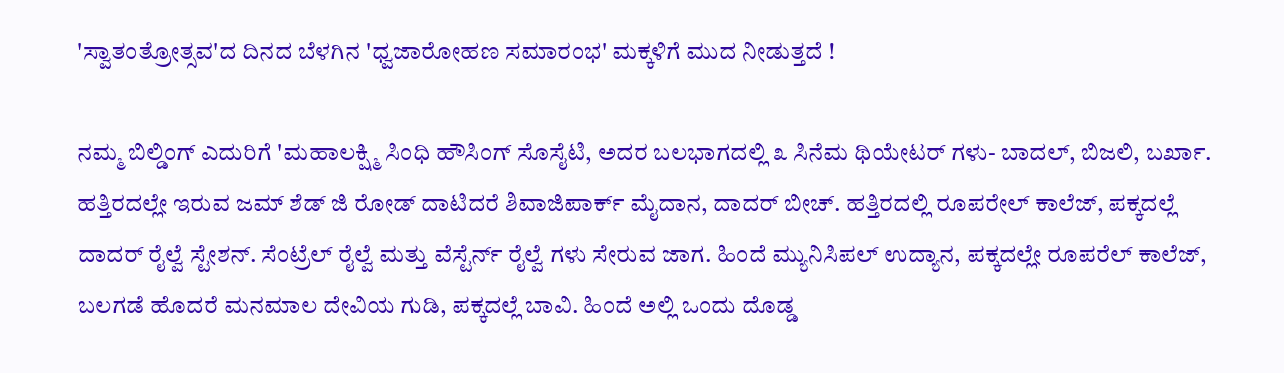'ಸ್ವಾತಂತ್ರೋತ್ಸವ'ದ ದಿನದ ಬೆಳಗಿನ 'ಧ್ವಜಾರೋಹಣ ಸಮಾರಂಭ' ಮಕ್ಕಳಿಗೆ ಮುದ ನೀಡುತ್ತದೆ !

ನಮ್ಮ ಬಿಲ್ಡಿಂಗ್ ಎದುರಿಗೆ 'ಮಹಾಲಕ್ಷ್ಮಿ ಸಿಂಧಿ ಹೌಸಿಂಗ್ ಸೊಸೈಟಿ, ಅದರ ಬಲಭಾಗದಲ್ಲಿ ೩ ಸಿನೆಮ ಥಿಯೇಟರ್ ಗಳು- ಬಾದಲ್, ಬಿಜಲಿ, ಬರ್ಖಾ. ಹತ್ತಿರದಲ್ಲೇ ಇರುವ ಜಮ್ ಶೆಡ್ ಜಿ ರೋಡ್ ದಾಟಿದರೆ ಶಿವಾಜಿಪಾರ್ಕ್ ಮೈದಾನ, ದಾದರ್ ಬೀಚ್. ಹತ್ತಿರದಲ್ಲಿ ರೂಪರೇಲ್ ಕಾಲೆಜ್, ಪಕ್ಕದಲ್ಲೆ ದಾದರ್ ರೈಲ್ವೆ ಸ್ಟೇಶನ್. ಸೆಂಟ್ರೆಲ್ ರೈಲ್ವೆ ಮತ್ತು ವೆಸ್ಟೆರ್ನ್ ರೈಲ್ವೆ ಗಳು ಸೇರುವ ಜಾಗ. ಹಿಂದೆ ಮ್ಯುನಿಸಿಪಲ್ ಉದ್ಯಾನ, ಪಕ್ಕದಲ್ಲೇ ರೂಪರೆಲ್ ಕಾಲೆಜ್, ಬಲಗಡೆ ಹೊದರೆ ಮನಮಾಲ ದೇವಿಯ ಗುಡಿ, ಪಕ್ಕದಲ್ಲೆ ಬಾವಿ. ಹಿಂದೆ ಅಲ್ಲಿ ಒಂದು ದೊಡ್ಡ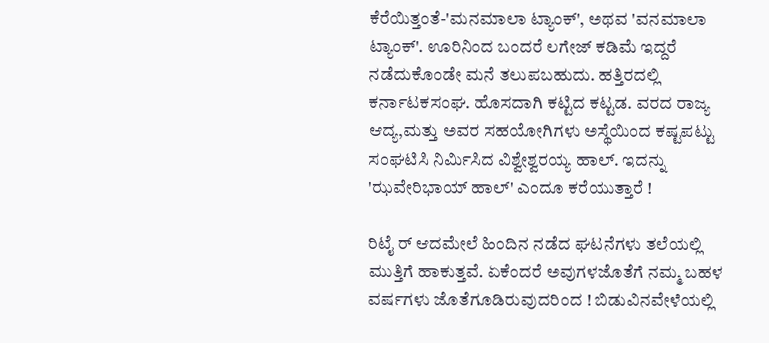ಕೆರೆಯಿತ್ತಂತೆ-'ಮನಮಾಲಾ ಟ್ಯಾಂಕ್', ಅಥವ 'ವನಮಾಲಾ ಟ್ಯಾಂಕ್'. ಊರಿನಿಂದ ಬಂದರೆ ಲಗೇಜ್ ಕಡಿಮೆ ಇದ್ದರೆ ನಡೆದುಕೊಂಡೇ ಮನೆ ತಲುಪಬಹುದು. ಹತ್ತಿರದಲ್ಲಿ ಕರ್ನಾಟಕಸಂಘ. ಹೊಸದಾಗಿ ಕಟ್ಟಿದ ಕಟ್ಟಡ. ವರದ ರಾಜ್ಯ ಆದ್ಯ,ಮತ್ತು ಅವರ ಸಹಯೋಗಿಗಳು ಅಸ್ಥೆಯಿಂದ ಕಷ್ಟಪಟ್ಟು ಸಂಘಟಿಸಿ ನಿರ್ಮಿಸಿದ ವಿಶ್ವೇಶ್ವರಯ್ಯ ಹಾಲ್. ಇದನ್ನು 'ಝವೇರಿಭಾಯ್ ಹಾಲ್' ಎಂದೂ ಕರೆಯುತ್ತಾರೆ !

ರಿಟೈ ರ್ ಆದಮೇಲೆ ಹಿಂದಿನ ನಡೆದ ಘಟನೆಗಳು ತಲೆಯಲ್ಲಿ ಮುತ್ತಿಗೆ ಹಾಕುತ್ತವೆ. ಏಕೆಂದರೆ ಅವುಗಳಜೊತೆಗೆ ನಮ್ಮ ಬಹಳ ವರ್ಷಗಳು ಜೊತೆಗೂಡಿರುವುದರಿಂದ ! ಬಿಡುವಿನವೇಳೆಯಲ್ಲಿ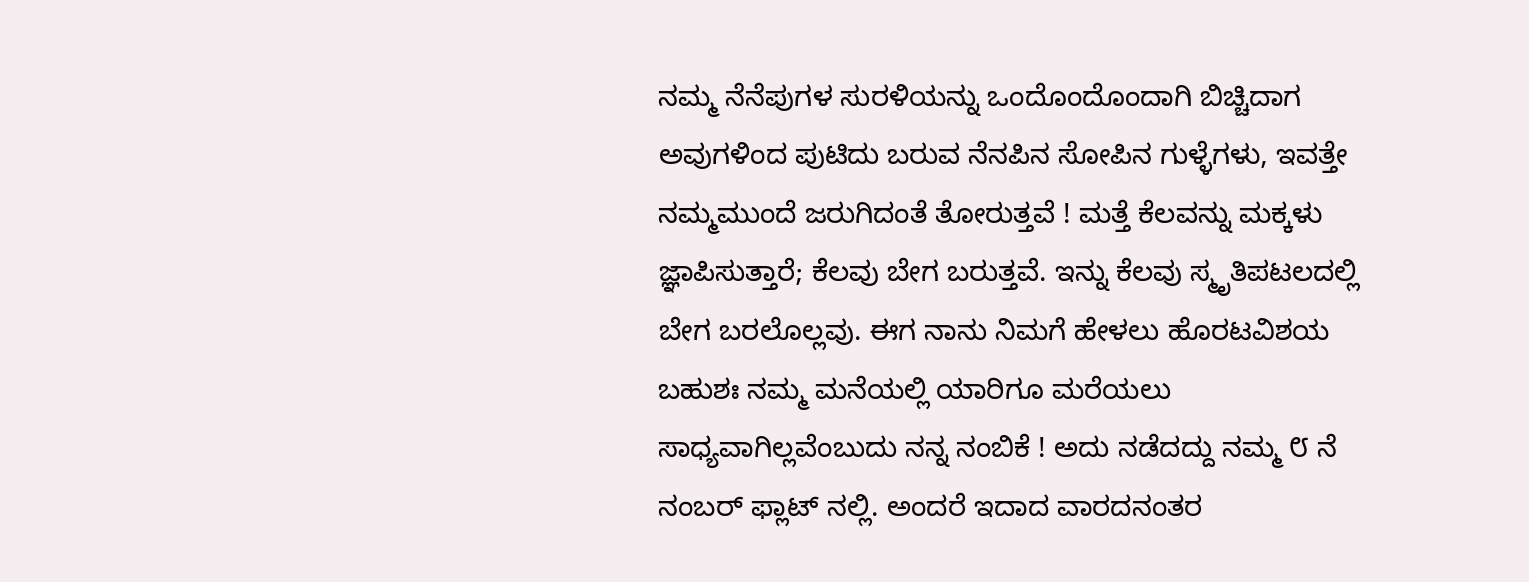ನಮ್ಮ ನೆನೆಪುಗಳ ಸುರಳಿಯನ್ನು ಒಂದೊಂದೊಂದಾಗಿ ಬಿಚ್ಚಿದಾಗ ಅವುಗಳಿಂದ ಪುಟಿದು ಬರುವ ನೆನಪಿನ ಸೋಪಿನ ಗುಳ್ಳೆಗಳು, ಇವತ್ತೇ ನಮ್ಮಮುಂದೆ ಜರುಗಿದಂತೆ ತೋರುತ್ತವೆ ! ಮತ್ತೆ ಕೆಲವನ್ನು ಮಕ್ಕಳು ಜ್ಞಾಪಿಸುತ್ತಾರೆ; ಕೆಲವು ಬೇಗ ಬರುತ್ತವೆ. ಇನ್ನು ಕೆಲವು ಸ್ಮೃತಿಪಟಲದಲ್ಲಿ ಬೇಗ ಬರಲೊಲ್ಲವು. ಈಗ ನಾನು ನಿಮಗೆ ಹೇಳಲು ಹೊರಟವಿಶಯ ಬಹುಶಃ ನಮ್ಮ ಮನೆಯಲ್ಲಿ ಯಾರಿಗೂ ಮರೆಯಲು ಸಾಧ್ಯವಾಗಿಲ್ಲವೆಂಬುದು ನನ್ನ ನಂಬಿಕೆ ! ಅದು ನಡೆದದ್ದು ನಮ್ಮ ೮ ನೆ ನಂಬರ್ ಫ್ಲಾಟ್ ನಲ್ಲಿ. ಅಂದರೆ ಇದಾದ ವಾರದನಂತರ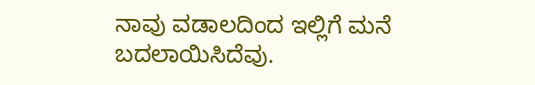ನಾವು ವಡಾಲದಿಂದ ಇಲ್ಲಿಗೆ ಮನೆ ಬದಲಾಯಿಸಿದೆವು.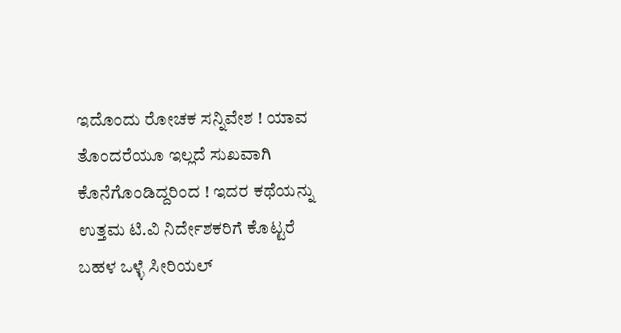ಇದೊಂದು ರೋಚಕ ಸನ್ನಿವೇಶ ! ಯಾವ ತೊಂದರೆಯೂ ಇಲ್ಲದೆ ಸುಖವಾಗಿ ಕೊನೆಗೊಂಡಿದ್ದರಿಂದ ! ಇದರ ಕಥೆಯನ್ನು ಉತ್ತಮ ಟಿ.ವಿ ನಿರ್ದೇಶಕರಿಗೆ ಕೊಟ್ಟರೆ ಬಹಳ ಒಳ್ಳೆ ಸೀರಿಯಲ್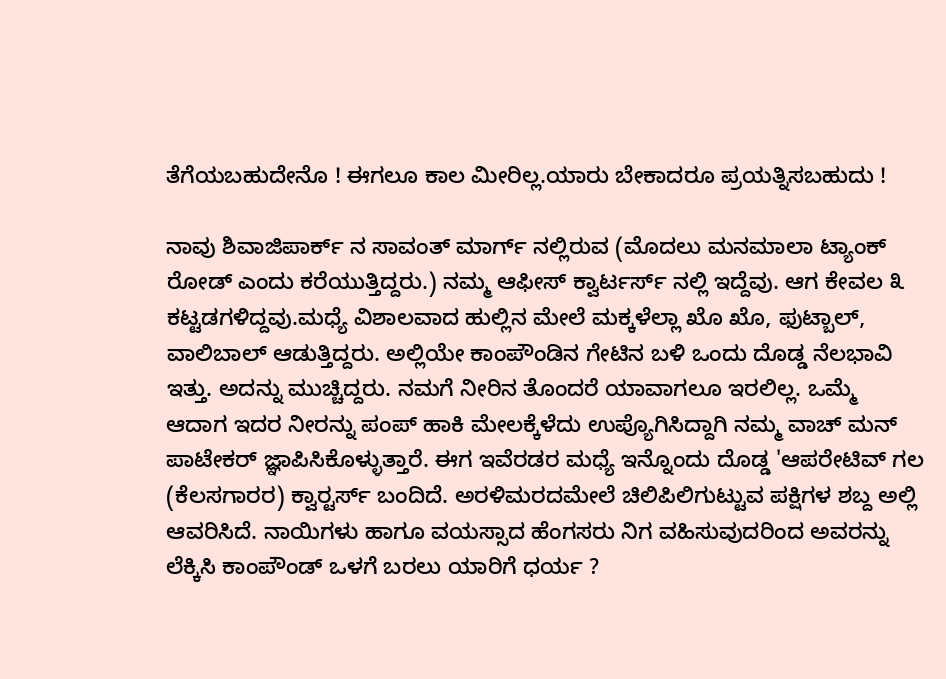ತೆಗೆಯಬಹುದೇನೊ ! ಈಗಲೂ ಕಾಲ ಮೀರಿಲ್ಲ.ಯಾರು ಬೇಕಾದರೂ ಪ್ರಯತ್ನಿಸಬಹುದು !

ನಾವು ಶಿವಾಜಿಪಾರ್ಕ್ ನ ಸಾವಂತ್ ಮಾರ್ಗ್ ನಲ್ಲಿರುವ (ಮೊದಲು ಮನಮಾಲಾ ಟ್ಯಾಂಕ್ ರೋಡ್ ಎಂದು ಕರೆಯುತ್ತಿದ್ದರು.) ನಮ್ಮ ಆಫೀಸ್ ಕ್ವಾರ್ಟರ್ಸ್ ನಲ್ಲಿ ಇದ್ದೆವು. ಆಗ ಕೇವಲ ೩ ಕಟ್ಟಡಗಳಿದ್ದವು.ಮಧ್ಯೆ ವಿಶಾಲವಾದ ಹುಲ್ಲಿನ ಮೇಲೆ ಮಕ್ಕಳೆಲ್ಲಾ ಖೊ ಖೊ, ಫುಟ್ಬಾಲ್, ವಾಲಿಬಾಲ್ ಆಡುತ್ತಿದ್ದರು. ಅಲ್ಲಿಯೇ ಕಾಂಪೌಂಡಿನ ಗೇಟಿನ ಬಳಿ ಒಂದು ದೊಡ್ಡ ನೆಲಭಾವಿ ಇತ್ತು. ಅದನ್ನು ಮುಚ್ಚಿದ್ದರು. ನಮಗೆ ನೀರಿನ ತೊಂದರೆ ಯಾವಾಗಲೂ ಇರಲಿಲ್ಲ. ಒಮ್ಮೆ ಆದಾಗ ಇದರ ನೀರನ್ನು ಪಂಪ್ ಹಾಕಿ ಮೇಲಕ್ಕೆಳೆದು ಉಪ್ಯೊಗಿಸಿದ್ದಾಗಿ ನಮ್ಮ ವಾಚ್ ಮನ್ ಪಾಟೇಕರ್ ಜ್ಞಾಪಿಸಿಕೊಳ್ಳುತ್ತಾರೆ. ಈಗ ಇವೆರಡರ ಮಧ್ಯೆ ಇನ್ನೊಂದು ದೊಡ್ಡ 'ಆಪರೇಟಿವ್ ಗಲ (ಕೆಲಸಗಾರರ) ಕ್ವಾರ್‍ಟರ್ಸ್ ಬಂದಿದೆ. ಅರಳಿಮರದಮೇಲೆ ಚಿಲಿಪಿಲಿಗುಟ್ಟುವ ಪಕ್ಷಿಗಳ ಶಬ್ದ ಅಲ್ಲಿ ಆವರಿಸಿದೆ. ನಾಯಿಗಳು ಹಾಗೂ ವಯಸ್ಸಾದ ಹೆಂಗಸರು ನಿಗ ವಹಿಸುವುದರಿಂದ ಅವರನ್ನು ಲೆಕ್ಕಿಸಿ ಕಾಂಪೌಂಡ್ ಒಳಗೆ ಬರಲು ಯಾರಿಗೆ ಧರ್ಯ ?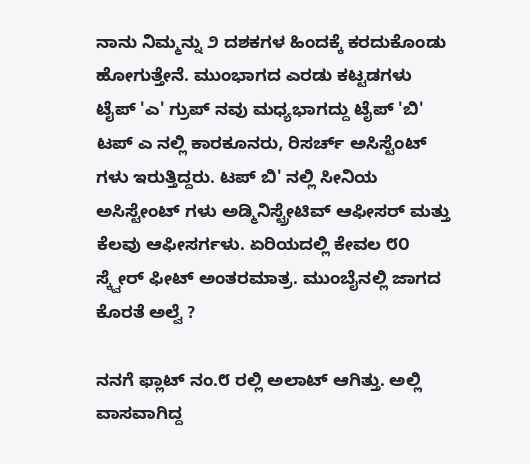ನಾನು ನಿಮ್ಮನ್ನು ೨ ದಶಕಗಳ ಹಿಂದಕ್ಕೆ ಕರದುಕೊಂಡು ಹೋಗುತ್ತೇನೆ. ಮುಂಭಾಗದ ಎರಡು ಕಟ್ಟಡಗಳು ಟೈಪ್ 'ಎ' ಗ್ರುಪ್ ನವು ಮಧ್ಯಭಾಗದ್ದು ಟೈಪ್ 'ಬಿ' ಟಪ್ ಎ ನಲ್ಲಿ ಕಾರಕೂನರು, ರಿಸರ್ಚ್ ಅಸಿಸ್ಟೆಂಟ್ ಗಳು ಇರುತ್ತಿದ್ದರು. ಟಪ್ ಬಿ' ನಲ್ಲಿ ಸೀನಿಯ ಅಸಿಸ್ಟೇಂಟ್ ಗಳು ಅಡ್ಮಿನಿಸ್ಟ್ರೇಟಿವ್ ಆಫೀಸರ್ ಮತ್ತು ಕೆಲವು ಆಫೀಸರ್ಗಳು. ಏರಿಯದಲ್ಲಿ ಕೇವಲ ೮೦ ಸ್ಕ್ವೇರ್ ಫೀಟ್ ಅಂತರಮಾತ್ರ. ಮುಂಬೈನಲ್ಲಿ ಜಾಗದ ಕೊರತೆ ಅಲ್ವೆ ?

ನನಗೆ ಫ್ಲಾಟ್ ನಂ.೮ ರಲ್ಲಿ ಅಲಾಟ್ ಆಗಿತ್ತು. ಅಲ್ಲಿ ವಾಸವಾಗಿದ್ದ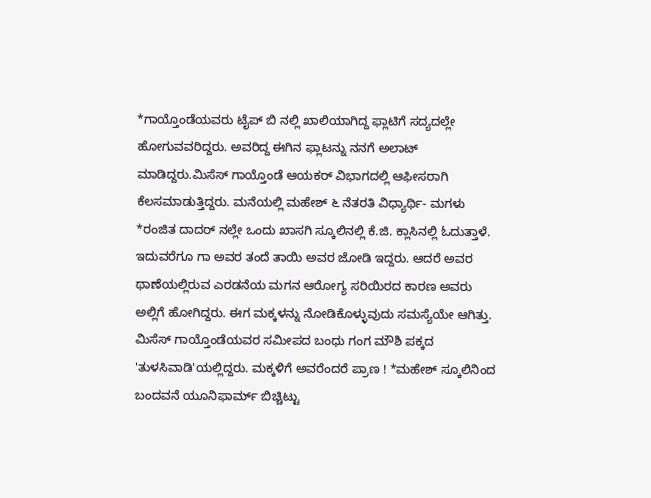*ಗಾಯ್ತೊಂಡೆಯವರು ಟೈಪ್ ಬಿ ನಲ್ಲಿ ಖಾಲಿಯಾಗಿದ್ದ ಫ್ಲಾಟಿಗೆ ಸದ್ಯದಲ್ಲೇ ಹೋಗುವವರಿದ್ದರು. ಅವರಿದ್ದ ಈಗಿನ ಫ್ಲಾಟನ್ನು ನನಗೆ ಅಲಾಟ್ ಮಾಡಿದ್ದರು.ಮಿಸೆಸ್ ಗಾಯ್ತೊಂಡೆ ಆಯಕರ್ ವಿಭಾಗದಲ್ಲಿ ಆಫೀಸರಾಗಿ ಕೆಲಸಮಾಡುತ್ತಿದ್ದರು. ಮನೆಯಲ್ಲಿ ಮಹೇಶ್ ೬ ನೆತರತಿ ವಿಧ್ಯಾರ್ಥಿ- ಮಗಳು *ರಂಜಿತ ದಾದರ್ ನಲ್ಲೇ ಒಂದು ಖಾಸಗಿ ಸ್ಕೂಲಿನಲ್ಲಿ ಕೆ.ಜಿ. ಕ್ಲಾಸಿನಲ್ಲಿ ಓದುತ್ತಾಳೆ. ಇದುವರೆಗೂ ಗಾ ಅವರ ತಂದೆ ತಾಯಿ ಅವರ ಜೋಡಿ ಇದ್ದರು. ಆದರೆ ಅವರ ಥಾಣೆಯಲ್ಲಿರುವ ಎರಡನೆಯ ಮಗನ ಆರೋಗ್ಯ ಸರಿಯಿರದ ಕಾರಣ ಅವರು ಅಲ್ಲಿಗೆ ಹೋಗಿದ್ದರು. ಈಗ ಮಕ್ಕಳನ್ನು ನೋಡಿಕೊಳ್ಳುವುದು ಸಮಸ್ಯೆಯೇ ಆಗಿತ್ತು. ಮಿಸೆಸ್ ಗಾಯ್ತೊಂಡೆಯವರ ಸಮೀಪದ ಬಂಧು ಗಂಗ ಮೌಶಿ ಪಕ್ಕದ 'ತುಳಸಿವಾಡಿ'ಯಲ್ಲಿದ್ದರು. ಮಕ್ಕಳಿಗೆ ಅವರೆಂದರೆ ಪ್ರಾಣ ! *ಮಹೇಶ್ ಸ್ಕೂಲಿನಿಂದ ಬಂದವನೆ ಯೂನಿಫಾರ್ಮ್ ಬಿಚ್ಚಿಟ್ಟು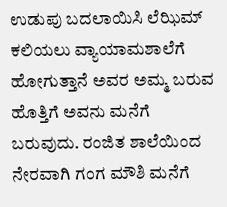ಉಡುಪು ಬದಲಾಯಿಸಿ ಲೆಝಿಮ್ ಕಲಿಯಲು ವ್ಯಾಯಾಮಶಾಲೆಗೆ ಹೋಗುತ್ತಾನೆ ಅವರ ಅಮ್ಮ ಬರುವ ಹೊತ್ತಿಗೆ ಅವನು ಮನೆಗೆ ಬರುವುದು. ರಂಜಿತ ಶಾಲೆಯಿಂದ ನೇರವಾಗಿ ಗಂಗ ಮೌಶಿ ಮನೆಗೆ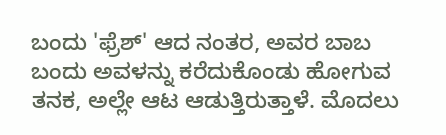ಬಂದು 'ಫ್ರೆಶ್' ಆದ ನಂತರ, ಅವರ ಬಾಬ ಬಂದು ಅವಳನ್ನು ಕರೆದುಕೊಂಡು ಹೋಗುವ ತನಕ, ಅಲ್ಲೇ ಆಟ ಆಡುತ್ತಿರುತ್ತಾಳೆ. ಮೊದಲು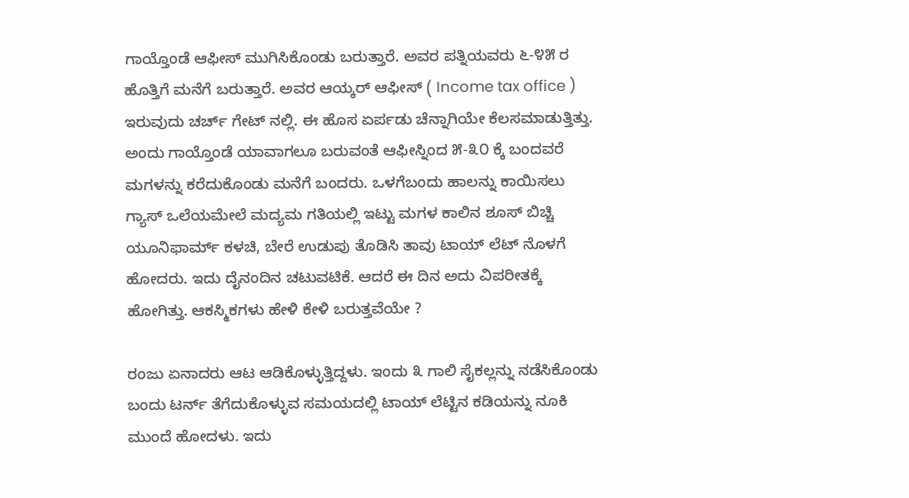ಗಾಯ್ತೊಂಡೆ ಆಫೀಸ್ ಮುಗಿಸಿಕೊಂಡು ಬರುತ್ತಾರೆ. ಅವರ ಪತ್ನಿಯವರು ೬-೪೫ ರ ಹೊತ್ತಿಗೆ ಮನೆಗೆ ಬರುತ್ತಾರೆ. ಅವರ ಆಯ್ಕರ್ ಆಫೀಸ್ ( Income tax office ) ಇರುವುದು ಚರ್ಚ್ ಗೇಟ್ ನಲ್ಲಿ. ಈ ಹೊಸ ಏರ್ಪಡು ಚೆನ್ನಾಗಿಯೇ ಕೆಲಸಮಾಡುತ್ತಿತ್ತು. ಅಂದು ಗಾಯ್ತೊಂಡೆ ಯಾವಾಗಲೂ ಬರುವಂತೆ ಆಫೀಸ್ನಿಂದ ೫-೩೦ ಕ್ಕೆ ಬಂದವರೆ ಮಗಳನ್ನು ಕರೆದುಕೊಂಡು ಮನೆಗೆ ಬಂದರು. ಒಳಗೆಬಂದು ಹಾಲನ್ನು ಕಾಯಿಸಲು ಗ್ಯಾಸ್ ಒಲೆಯಮೇಲೆ ಮದ್ಯಮ ಗತಿಯಲ್ಲಿ ಇಟ್ಟು ಮಗಳ ಕಾಲಿನ ಶೂಸ್ ಬಿಚ್ಚಿ ಯೂನಿಫಾರ್ಮ್ ಕಳಚಿ, ಬೇರೆ ಉಡುಪು ತೊಡಿಸಿ ತಾವು ಟಾಯ್ ಲೆಟ್ ನೊಳಗೆ ಹೋದರು. ಇದು ದೈನಂದಿನ ಚಟುವಟಿಕೆ. ಆದರೆ ಈ ದಿನ ಅದು ವಿಪರೀತಕ್ಕೆ ಹೋಗಿತ್ತು. ಆಕಸ್ಮಿಕಗಳು ಹೇಳಿ ಕೇಳಿ ಬರುತ್ತವೆಯೇ ?

ರಂಜು ಏನಾದರು ಆಟ ಆಡಿಕೊಳ್ಳುತ್ತಿದ್ದಳು. ಇಂದು ೩ ಗಾಲಿ ಸೈಕಲ್ಲನ್ನು ನಡೆಸಿಕೊಂಡು ಬಂದು ಟರ್ನ್ ತೆಗೆದುಕೊಳ್ಳುವ ಸಮಯದಲ್ಲಿ ಟಾಯ್ ಲೆಟ್ಟಿನ ಕಡಿಯನ್ನು ನೂಕಿ ಮುಂದೆ ಹೋದಳು. ಇದು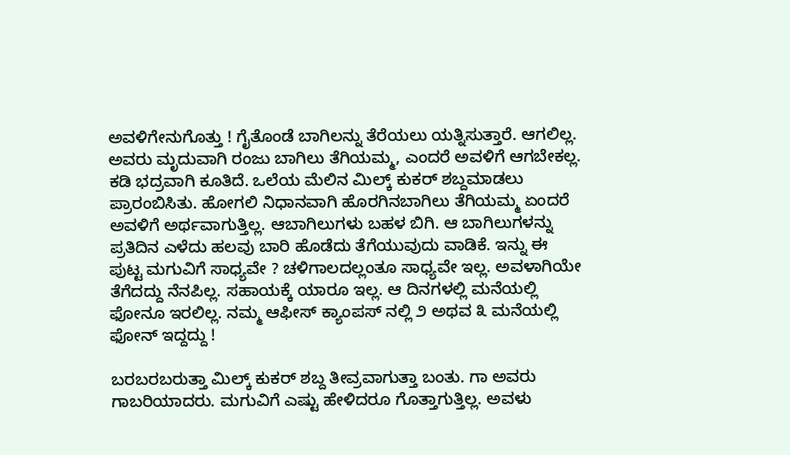ಅವಳಿಗೇನುಗೊತ್ತು ! ಗೈತೊಂಡೆ ಬಾಗಿಲನ್ನು ತೆರೆಯಲು ಯತ್ನಿಸುತ್ತಾರೆ. ಆಗಲಿಲ್ಲ. ಅವರು ಮೃದುವಾಗಿ ರಂಜು ಬಾಗಿಲು ತೆಗಿಯಮ್ಮ, ಎಂದರೆ ಅವಳಿಗೆ ಆಗಬೇಕಲ್ಲ. ಕಡಿ ಭದ್ರವಾಗಿ ಕೂತಿದೆ. ಒಲೆಯ ಮೆಲಿನ ಮಿಲ್ಕ್ ಕುಕರ್ ಶಬ್ದಮಾಡಲು ಪ್ರಾರಂಬಿಸಿತು. ಹೋಗಲಿ ನಿಧಾನವಾಗಿ ಹೊರಗಿನಬಾಗಿಲು ತೆಗಿಯಮ್ಮ ಏಂದರೆ ಅವಳಿಗೆ ಅರ್ಥವಾಗುತ್ತಿಲ್ಲ. ಆಬಾಗಿಲುಗಳು ಬಹಳ ಬಿಗಿ. ಆ ಬಾಗಿಲುಗಳನ್ನು ಪ್ರತಿದಿನ ಎಳೆದು ಹಲವು ಬಾರಿ ಹೊಡೆದು ತೆಗೆಯುವುದು ವಾಡಿಕೆ. ಇನ್ನು ಈ ಪುಟ್ಟ ಮಗುವಿಗೆ ಸಾಧ್ಯವೇ ? ಚಳಿಗಾಲದಲ್ಲಂತೂ ಸಾಧ್ಯವೇ ಇಲ್ಲ. ಅವಳಾಗಿಯೇ ತೆಗೆದದ್ದು ನೆನಪಿಲ್ಲ. ಸಹಾಯಕ್ಕೆ ಯಾರೂ ಇಲ್ಲ. ಆ ದಿನಗಳಲ್ಲಿ ಮನೆಯಲ್ಲಿ ಫೋನೂ ಇರಲಿಲ್ಲ. ನಮ್ಮ ಆಫೀಸ್ ಕ್ಯಾಂಪಸ್ ನಲ್ಲಿ ೨ ಅಥವ ೩ ಮನೆಯಲ್ಲಿ ಫೋನ್ ಇದ್ದದ್ದು !

ಬರಬರಬರುತ್ತಾ ಮಿಲ್ಕ್ ಕುಕರ್ ಶಬ್ದ ತೀವ್ರವಾಗುತ್ತಾ ಬಂತು. ಗಾ ಅವರು ಗಾಬರಿಯಾದರು. ಮಗುವಿಗೆ ಎಷ್ಟು ಹೇಳಿದರೂ ಗೊತ್ತಾಗುತ್ತಿಲ್ಲ. ಅವಳು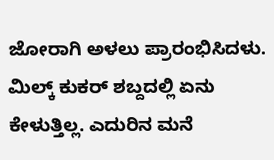ಜೋರಾಗಿ ಅಳಲು ಪ್ರಾರಂಭಿಸಿದಳು. ಮಿಲ್ಕ್ ಕುಕರ್ ಶಬ್ದದಲ್ಲಿ ಏನು ಕೇಳುತ್ತಿಲ್ಲ. ಎದುರಿನ ಮನೆ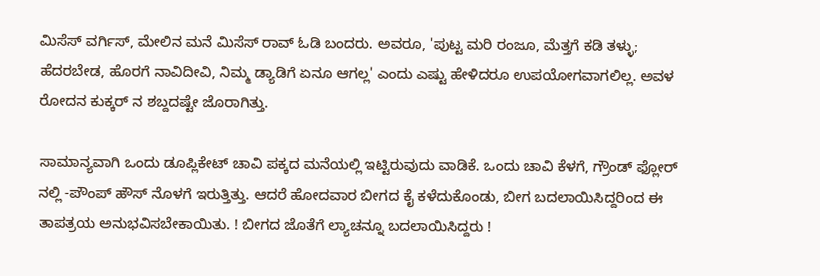ಮಿಸೆಸ್ ವರ್ಗಿಸ್, ಮೇಲಿನ ಮನೆ ಮಿಸೆಸ್ ರಾವ್ ಓಡಿ ಬಂದರು. ಅವರೂ, 'ಪುಟ್ಟ ಮರಿ ರಂಜೂ, ಮೆತ್ತಗೆ ಕಡಿ ತಳ್ಳು; ಹೆದರಬೇಡ, ಹೊರಗೆ ನಾವಿದೀವಿ, ನಿಮ್ಮ ಡ್ಯಾಡಿಗೆ ಏನೂ ಆಗಲ್ಲ' ಎಂದು ಎಷ್ಟು ಹೇಳಿದರೂ ಉಪಯೋಗವಾಗಲಿಲ್ಲ. ಅವಳ ರೋದನ ಕುಕ್ಕರ್ ನ ಶಬ್ದದಷ್ಟೇ ಜೊರಾಗಿತ್ತು.

ಸಾಮಾನ್ಯವಾಗಿ ಒಂದು ಡೂಪ್ಲಿಕೇಟ್ ಚಾವಿ ಪಕ್ಕದ ಮನೆಯಲ್ಲಿ ಇಟ್ಟಿರುವುದು ವಾಡಿಕೆ. ಒಂದು ಚಾವಿ ಕೆಳಗೆ, ಗ್ರೌಂಡ್ ಫ್ಲೋರ್ ನಲ್ಲಿ -ಪೌಂಪ್ ಹೌಸ್ ನೊಳಗೆ ಇರುತ್ತಿತ್ತು. ಆದರೆ ಹೋದವಾರ ಬೀಗದ ಕೈ ಕಳೆದುಕೊಂಡು, ಬೀಗ ಬದಲಾಯಿಸಿದ್ದರಿಂದ ಈ ತಾಪತ್ರಯ ಅನುಭವಿಸಬೇಕಾಯಿತು. ! ಬೀಗದ ಜೊತೆಗೆ ಲ್ಯಾಚನ್ನೂ ಬದಲಾಯಿಸಿದ್ದರು !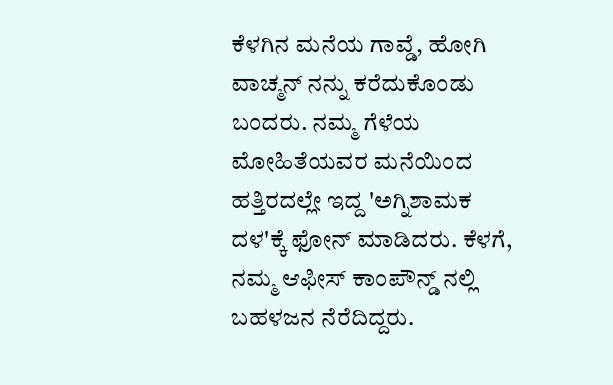ಕೆಳಗಿನ ಮನೆಯ ಗಾವ್ಡೆ, ಹೋಗಿ ವಾಚ್ಮನ್ ನನ್ನು ಕರೆದುಕೊಂಡು ಬಂದರು. ನಮ್ಮ ಗೆಳೆಯ ಮೋಹಿತೆಯವರ ಮನೆಯಿಂದ ಹತ್ತಿರದಲ್ಲೇ ಇದ್ದ 'ಅಗ್ನಿಶಾಮಕ ದಳ'ಕ್ಕೆ ಫೋನ್ ಮಾಡಿದರು. ಕೆಳಗೆ, ನಮ್ಮ ಆಫೀಸ್ ಕಾಂಪೌನ್ಡ್ ನಲ್ಲಿ ಬಹಳಜನ ನೆರೆದಿದ್ದರು.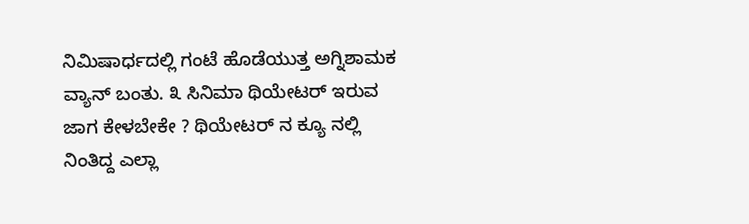ನಿಮಿಷಾರ್ಧದಲ್ಲಿ ಗಂಟೆ ಹೊಡೆಯುತ್ತ ಅಗ್ನಿಶಾಮಕ ವ್ಯಾನ್ ಬಂತು. ೩ ಸಿನಿಮಾ ಥಿಯೇಟರ್ ಇರುವ ಜಾಗ ಕೇಳಬೇಕೇ ? ಥಿಯೇಟರ್ ನ ಕ್ಯೂ ನಲ್ಲಿ ನಿಂತಿದ್ದ ಎಲ್ಲಾ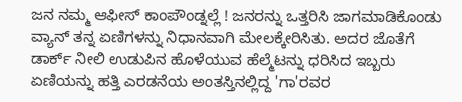ಜನ ನಮ್ಮ ಆಫೀಸ್ ಕಾಂಪೌಂಡ್ನಲ್ಲೆ ! ಜನರನ್ನು ಒತ್ತರಿಸಿ ಜಾಗಮಾಡಿಕೊಂಡು ವ್ಯಾನ್ ತನ್ನ ಏಣಿಗಳನ್ನು ನಿಧಾನವಾಗಿ ಮೇಲಕ್ಕೇರಿಸಿತು. ಅದರ ಜೊತೆಗೆ ಡಾರ್ಕ್ ನೀಲಿ ಉಡುಪಿನ ಹೊಳೆಯುವ ಹೆಲ್ಮೆಟನ್ನು ಧರಿಸಿದ ಇಬ್ಬರು ಏಣಿಯನ್ನು ಹತ್ತಿ ಎರಡನೆಯ ಅಂತಸ್ತಿನಲ್ಲಿದ್ದ 'ಗಾ'ರವರ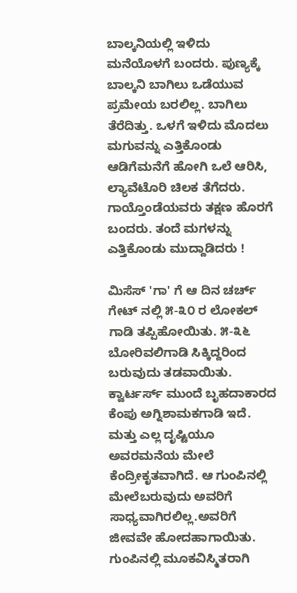ಬಾಲ್ಕನಿಯಲ್ಲಿ ಇಳಿದು ಮನೆಯೊಳಗೆ ಬಂದರು. ಪುಣ್ಯಕ್ಕೆ ಬಾಲ್ಕನಿ ಬಾಗಿಲು ಒಡೆಯುವ ಪ್ರಮೇಯ ಬರಲಿಲ್ಲ. ಬಾಗಿಲು ತೆರೆದಿತ್ತು. ಒಳಗೆ ಇಳಿದು ಮೊದಲು ಮಗುವನ್ನು ಎತ್ತಿಕೊಂಡು ಆಡಿಗೆಮನೆಗೆ ಹೋಗಿ ಒಲೆ ಆರಿಸಿ, ಲ್ಯಾವೆಟೊರಿ ಚಿಲಕ ತೆಗೆದರು. ಗಾಯ್ತೊಂಡೆಯವರು ತಕ್ಷಣ ಹೊರಗೆ ಬಂದರು. ತಂದೆ ಮಗಳನ್ನು ಎತ್ತಿಕೊಂಡು ಮುದ್ದಾಡಿದರು !

ಮಿಸೆಸ್ 'ಗಾ' ಗೆ ಆ ದಿನ ಚರ್ಚ್ ಗೇಟ್ ನಲ್ಲಿ ೫-೩೦ ರ ಲೋಕಲ್ ಗಾಡಿ ತಪ್ಪಿಹೋಯಿತು. ೫-೩೬ ಬೋರಿವಲಿಗಾಡಿ ಸಿಕ್ಕಿದ್ದರಿಂದ ಬರುವುದು ತಡವಾಯಿತು. ಕ್ವಾರ್ಟರ್ಸ್ ಮುಂದೆ ಬೃಹದಾಕಾರದ ಕೆಂಪು ಅಗ್ನಿಶಾಮಕಗಾಡಿ ಇದೆ. ಮತ್ತು ಎಲ್ಲ ದೃಷ್ಟಿಯೂ ಅವರಮನೆಯ ಮೇಲೆ ಕೆಂದ್ರೀಕೃತವಾಗಿದೆ. ಆ ಗುಂಪಿನಲ್ಲಿ ಮೇಲೆಬರುವುದು ಅವರಿಗೆ ಸಾಧ್ಯವಾಗಿರಲಿಲ್ಲ.ಅವರಿಗೆ ಜೀವವೇ ಹೋದಹಾಗಾಯಿತು. ಗುಂಪಿನಲ್ಲಿ ಮೂಕವಿಸ್ಮಿತರಾಗಿ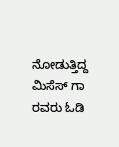ನೋಡುತ್ತಿದ್ದ ಮಿಸೆಸ್ ಗಾ ರವರು ಓಡಿ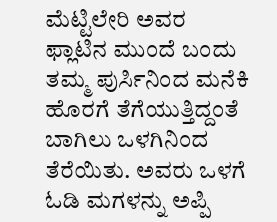ಮೆಟ್ಟಿಲೇರಿ ಅವರ ಫ್ಲಾಟಿನ ಮುಂದೆ ಬಂದು ತಮ್ಮ ಪುರ್ಸಿನಿಂದ ಮನೆಕಿ ಹೊರಗೆ ತೆಗೆಯುತ್ತಿದ್ದಂತೆ ಬಾಗಿಲು ಒಳಗಿನಿಂದ ತೆರೆಯಿತು. ಅವರು ಒಳಗೆ ಓಡಿ ಮಗಳನ್ನು ಅಪ್ಪಿ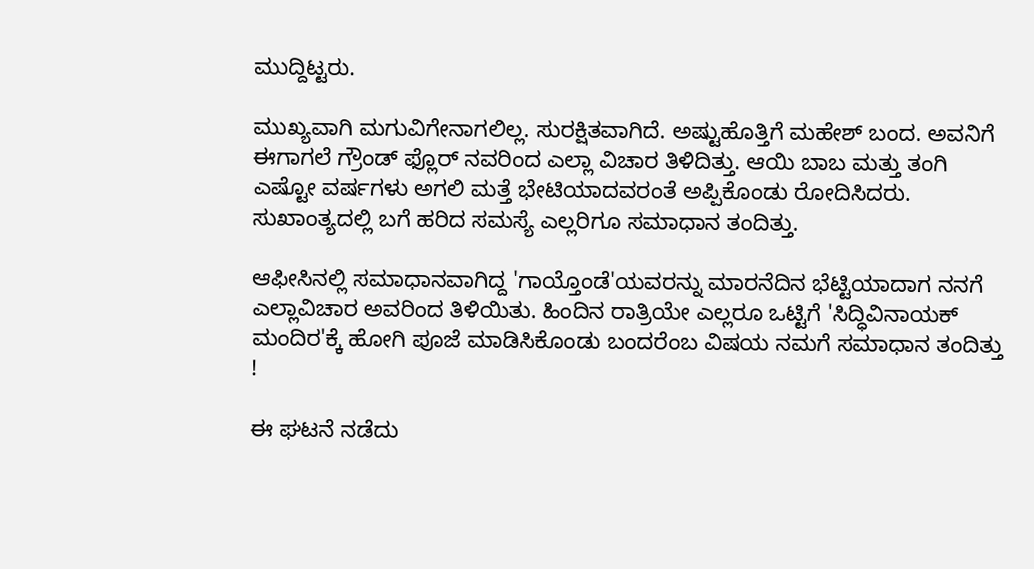ಮುದ್ದಿಟ್ಟರು.

ಮುಖ್ಯವಾಗಿ ಮಗುವಿಗೇನಾಗಲಿಲ್ಲ. ಸುರಕ್ಷಿತವಾಗಿದೆ. ಅಷ್ಟುಹೊತ್ತಿಗೆ ಮಹೇಶ್ ಬಂದ. ಅವನಿಗೆ ಈಗಾಗಲೆ ಗ್ರೌಂಡ್ ಫ್ಲೊರ್ ನವರಿಂದ ಎಲ್ಲಾ ವಿಚಾರ ತಿಳಿದಿತ್ತು. ಆಯಿ ಬಾಬ ಮತ್ತು ತಂಗಿ ಎಷ್ಟೋ ವರ್ಷಗಳು ಅಗಲಿ ಮತ್ತೆ ಭೇಟಿಯಾದವರಂತೆ ಅಪ್ಪಿಕೊಂಡು ರೋದಿಸಿದರು. ಸುಖಾಂತ್ಯದಲ್ಲಿ ಬಗೆ ಹರಿದ ಸಮಸ್ಯೆ ಎಲ್ಲರಿಗೂ ಸಮಾಧಾನ ತಂದಿತ್ತು.

ಆಫೀಸಿನಲ್ಲಿ ಸಮಾಧಾನವಾಗಿದ್ದ 'ಗಾಯ್ತೊಂಡೆ'ಯವರನ್ನು ಮಾರನೆದಿನ ಭೆಟ್ಟಿಯಾದಾಗ ನನಗೆ ಎಲ್ಲಾವಿಚಾರ ಅವರಿಂದ ತಿಳಿಯಿತು. ಹಿಂದಿನ ರಾತ್ರಿಯೇ ಎಲ್ಲರೂ ಒಟ್ಟಿಗೆ 'ಸಿದ್ಧಿವಿನಾಯಕ್ ಮಂದಿರ'ಕ್ಕೆ ಹೋಗಿ ಪೂಜೆ ಮಾಡಿಸಿಕೊಂಡು ಬಂದರೆಂಬ ವಿಷಯ ನಮಗೆ ಸಮಾಧಾನ ತಂದಿತ್ತು !

ಈ ಘಟನೆ ನಡೆದು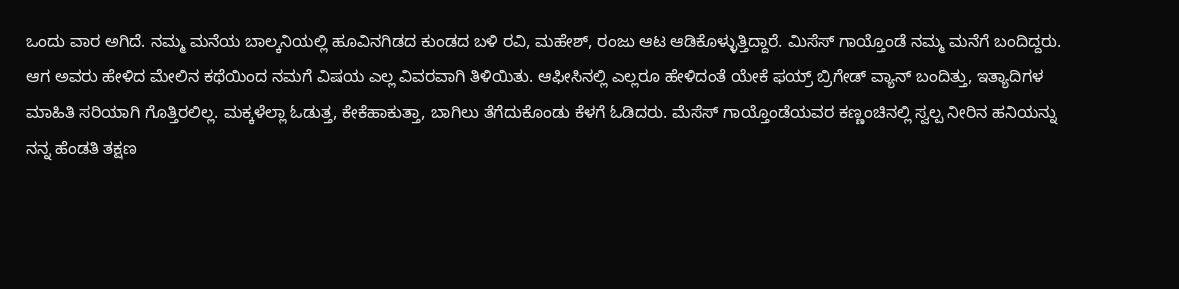ಒಂದು ವಾರ ಅಗಿದೆ. ನಮ್ಮ ಮನೆಯ ಬಾಲ್ಕನಿಯಲ್ಲಿ ಹೂವಿನಗಿಡದ ಕುಂಡದ ಬಳಿ ರವಿ, ಮಹೇಶ್, ರಂಜು ಆಟ ಆಡಿಕೊಳ್ಳುತ್ತಿದ್ದಾರೆ. ಮಿಸೆಸ್ ಗಾಯ್ತೊಂಡೆ ನಮ್ಮ ಮನೆಗೆ ಬಂದಿದ್ದರು. ಆಗ ಅವರು ಹೇಳಿದ ಮೇಲಿನ ಕಥೆಯಿಂದ ನಮಗೆ ವಿಷಯ ಎಲ್ಲ ವಿವರವಾಗಿ ತಿಳಿಯಿತು. ಆಫೀಸಿನಲ್ಲಿ ಎಲ್ಲರೂ ಹೇಳಿದಂತೆ ಯೇಕೆ ಫಯ್ರ್ ಬ್ರಿಗೇಡ್ ವ್ಯಾನ್ ಬಂದಿತ್ತು, ಇತ್ಯಾದಿಗಳ ಮಾಹಿತಿ ಸರಿಯಾಗಿ ಗೊತ್ತಿರಲಿಲ್ಲ. ಮಕ್ಕಳೆಲ್ಲಾ ಓಡುತ್ತ, ಕೇಕೆಹಾಕುತ್ತಾ, ಬಾಗಿಲು ತೆಗೆದುಕೊಂಡು ಕೆಳಗೆ ಓಡಿದರು. ಮೆಸೆಸ್ ಗಾಯ್ತೊಂಡೆಯವರ ಕಣ್ಣಂಚಿನಲ್ಲಿ ಸ್ವಲ್ಪ ನೀರಿನ ಹನಿಯನ್ನು ನನ್ನ ಹೆಂಡತಿ ತಕ್ಷಣ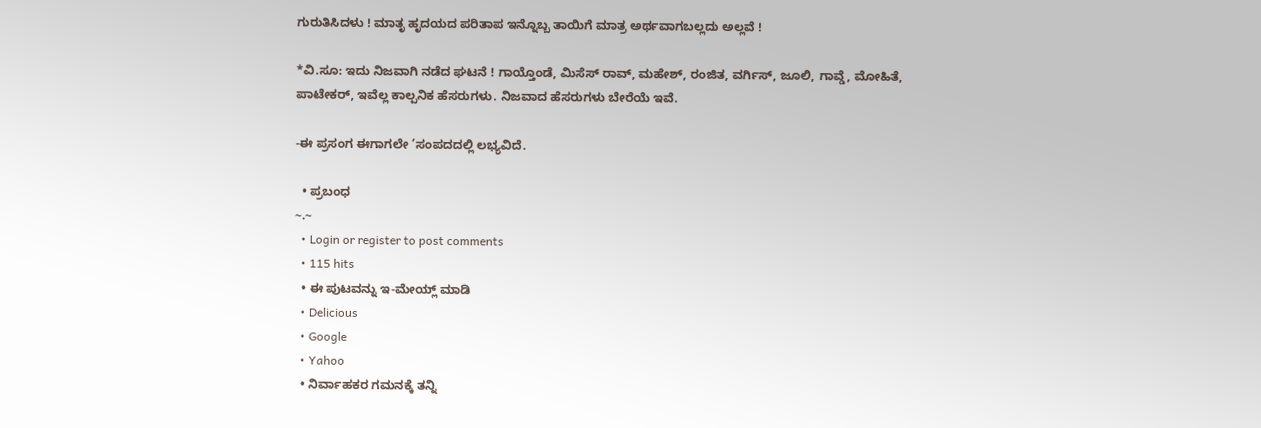ಗುರುತಿಸಿದಳು ! ಮಾತೃ ಹೃದಯದ ಪರಿತಾಪ ಇನ್ನೊಬ್ಬ ತಾಯಿಗೆ ಮಾತ್ರ ಅರ್ಥವಾಗಬಲ್ಲದು ಅಲ್ಲವೆ !

*ವಿ.ಸೂ: ಇದು ನಿಜವಾಗಿ ನಡೆದ ಘಟನೆ ! ಗಾಯ್ತೊಂಡೆ, ಮಿಸೆಸ್ ರಾವ್, ಮಹೇಶ್, ರಂಜಿತ, ವರ್ಗಿಸ್, ಜೂಲಿ, ಗಾವ್ಡೆ, ಮೋಹಿತೆ, ಪಾಟೇಕರ್, ಇವೆಲ್ಲ ಕಾಲ್ಪನಿಕ ಹೆಸರುಗಳು. ನಿಜವಾದ ಹೆಸರುಗಳು ಬೇರೆಯೆ ಇವೆ.

-ಈ ಪ್ರಸಂಗ ಈಗಾಗಲೇ ’ಸಂಪದದಲ್ಲಿ ಲಭ್ಯವಿದೆ.

  • ಪ್ರಬಂಧ
~.~
  • Login or register to post comments
  • 115 hits
  • ಈ ಪುಟವನ್ನು ಇ-ಮೇಯ್ಲ್ ಮಾಡಿ
  • Delicious
  • Google
  • Yahoo
  • ನಿರ್ವಾಹಕರ ಗಮನಕ್ಕೆ ತನ್ನಿ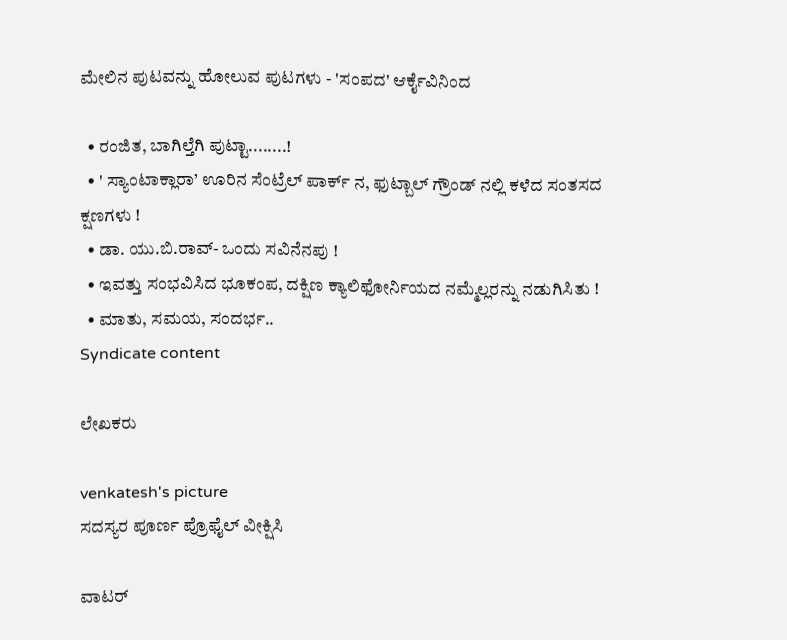ಮೇಲಿನ ಪುಟವನ್ನು ಹೋಲುವ ಪುಟಗಳು - 'ಸಂಪದ' ಆರ್ಕೈವಿನಿಂದ

  • ರಂಜಿತ, ಬಾಗಿಲ್ತೆಗಿ ಪುಟ್ಟಾ........!
  • ' ಸ್ಯಾಂಟಾಕ್ಲಾರಾ’ ಊರಿನ ಸೆಂಟ್ರೆಲ್ ಪಾರ್ಕ್ ನ, ಫುಟ್ಬಾಲ್ ಗ್ರೌಂಡ್ ನಲ್ಲಿ ಕಳೆದ ಸಂತಸದ ಕ್ಷಣಗಳು !
  • ಡಾ. ಯು.ಬಿ.ರಾವ್- ಒಂದು ಸವಿನೆನಪು !
  • ಇವತ್ತು ಸಂಭವಿಸಿದ ಭೂಕಂಪ, ದಕ್ಷಿಣ ಕ್ಯಾಲಿಫೋರ್ನಿಯದ ನಮ್ಮೆಲ್ಲರನ್ನು ನಡುಗಿಸಿತು !
  • ಮಾತು, ಸಮಯ, ಸಂದರ್ಭ..
Syndicate content

ಲೇಖಕರು

venkatesh's picture
ಸದಸ್ಯರ ಪೂರ್ಣ ಪ್ರೊಫೈಲ್ ವೀಕ್ಷಿಸಿ

ವಾಟರ್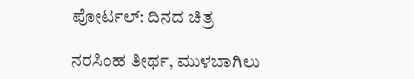ಪೋರ್ಟಲ್: ದಿನದ ಚಿತ್ರ

ನರಸಿಂಹ ತೀರ್ಥ, ಮುಳಬಾಗಿಲು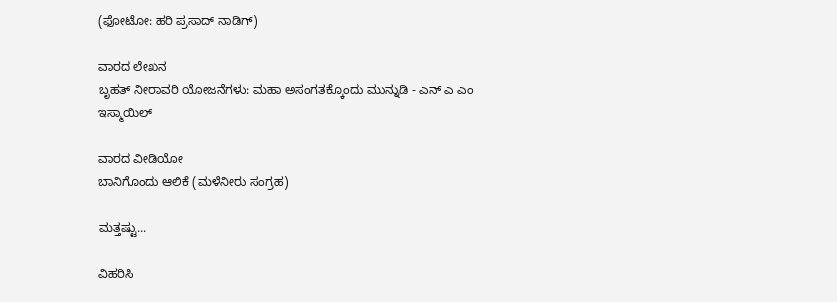(ಫೋಟೋ: ಹರಿ ಪ್ರಸಾದ್ ನಾಡಿಗ್)

ವಾರದ ಲೇಖನ
ಬೃಹತ್ ನೀರಾವರಿ ಯೋಜನೆಗಳು: ಮಹಾ ಅಸಂಗತಕ್ಕೊಂದು ಮುನ್ನುಡಿ - ಎನ್ ಎ ಎಂ ಇಸ್ಮಾಯಿಲ್

ವಾರದ ವೀಡಿಯೋ
ಬಾನಿಗೊಂದು ಆಲಿಕೆ (ಮಳೆನೀರು ಸಂಗ್ರಹ)

ಮತ್ತಷ್ಟು...

ವಿಹರಿಸಿ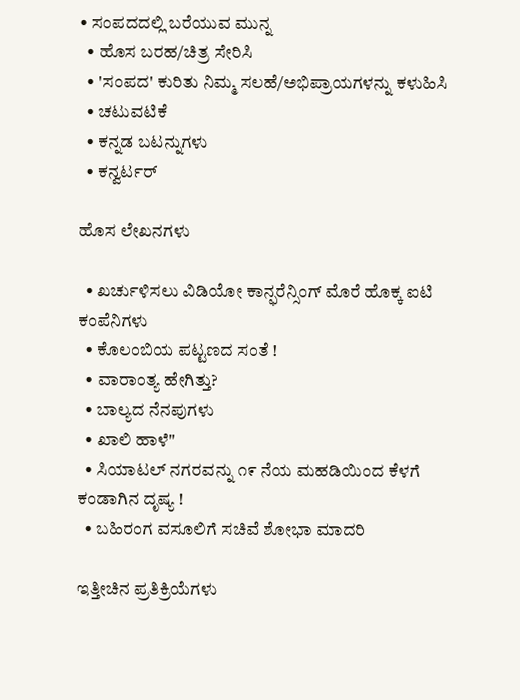• ಸಂಪದದಲ್ಲಿ ಬರೆಯುವ ಮುನ್ನ
  • ಹೊಸ ಬರಹ/ಚಿತ್ರ ಸೇರಿಸಿ
  • 'ಸಂಪದ' ಕುರಿತು ನಿಮ್ಮ ಸಲಹೆ/ಅಭಿಪ್ರಾಯಗಳನ್ನು ಕಳುಹಿಸಿ
  • ಚಟುವಟಿಕೆ
  • ಕನ್ನಡ ಬಟನ್ನುಗಳು
  • ಕನ್ವರ್ಟರ್

ಹೊಸ ಲೇಖನಗಳು

  • ಖರ್ಚುಳಿಸಲು ವಿಡಿಯೋ ಕಾನ್ಫರೆನ್ಸಿಂಗ್ ಮೊರೆ ಹೊಕ್ಕ ಐಟಿ ಕಂಪೆನಿಗಳು
  • ಕೊಲಂಬಿಯ ಪಟ್ಟಣದ ಸಂತೆ !
  • ವಾರಾಂತ್ಯ ಹೇಗಿತ್ತು?
  • ಬಾಲ್ಯದ ನೆನಪುಗಳು
  • ಖಾಲಿ ಹಾಳೆ"
  • ಸಿಯಾಟಲ್ ನಗರವನ್ನು ೧೯ ನೆಯ ಮಹಡಿಯಿಂದ ಕೆಳಗೆ ಕಂಡಾಗಿನ ದೃಷ್ಯ !
  • ಬಹಿರಂಗ ವಸೂಲಿಗೆ ಸಚಿವೆ ಶೋಭಾ ಮಾದರಿ

ಇತ್ತೀಚಿನ ಪ್ರತಿಕ್ರಿಯೆಗಳು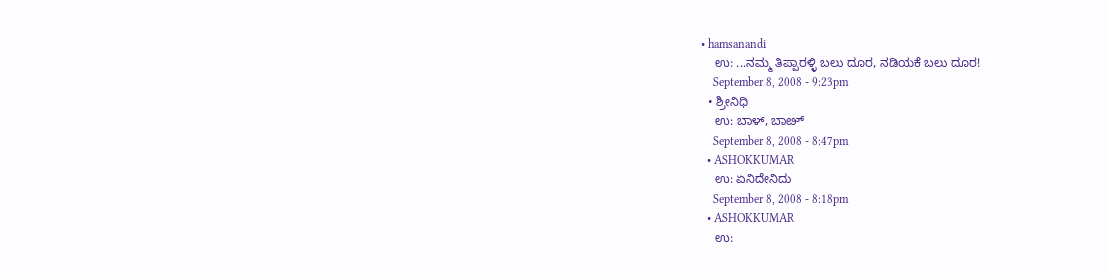• hamsanandi
    ಉ: ...ನಮ್ಮ ತಿಪ್ಪಾರಳ್ಳಿ ಬಲು ದೂರ, ನಡಿಯಕೆ ಬಲು ದೂರ!
    September 8, 2008 - 9:23pm
  • ಶ್ರೀನಿಧಿ
    ಉ: ಬಾಳ್, ಬಾೞ್
    September 8, 2008 - 8:47pm
  • ASHOKKUMAR
    ಉ: ಏನಿದೇನಿದು
    September 8, 2008 - 8:18pm
  • ASHOKKUMAR
    ಉ: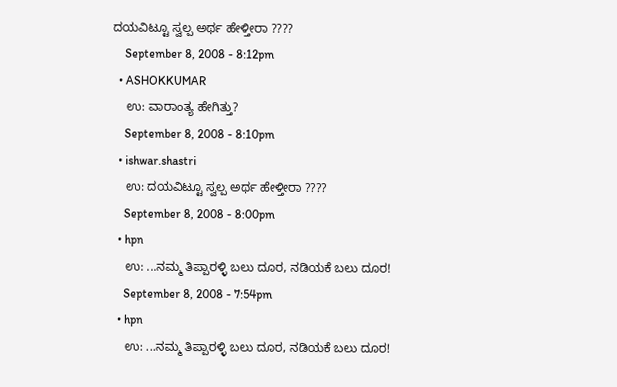ದಯವಿಟ್ಟೂ ಸ್ವಲ್ಪ ಅರ್ಥ ಹೇಳ್ತೀರಾ ????
    September 8, 2008 - 8:12pm
  • ASHOKKUMAR
    ಉ: ವಾರಾಂತ್ಯ ಹೇಗಿತ್ತು?
    September 8, 2008 - 8:10pm
  • ishwar.shastri
    ಉ: ದಯವಿಟ್ಟೂ ಸ್ವಲ್ಪ ಅರ್ಥ ಹೇಳ್ತೀರಾ ????
    September 8, 2008 - 8:00pm
  • hpn
    ಉ: ...ನಮ್ಮ ತಿಪ್ಪಾರಳ್ಳಿ ಬಲು ದೂರ, ನಡಿಯಕೆ ಬಲು ದೂರ!
    September 8, 2008 - 7:54pm
  • hpn
    ಉ: ...ನಮ್ಮ ತಿಪ್ಪಾರಳ್ಳಿ ಬಲು ದೂರ, ನಡಿಯಕೆ ಬಲು ದೂರ!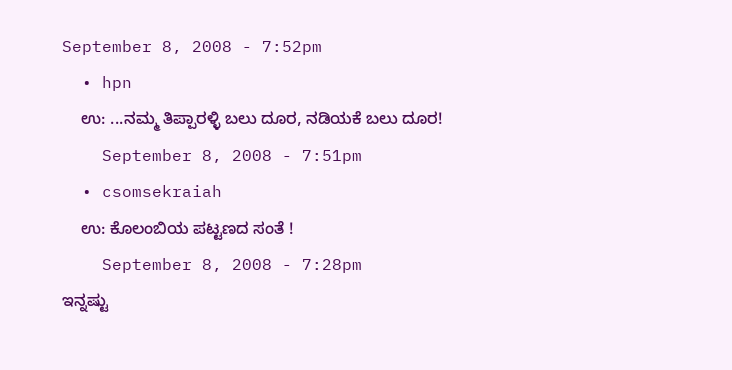September 8, 2008 - 7:52pm
  • hpn
    ಉ: ...ನಮ್ಮ ತಿಪ್ಪಾರಳ್ಳಿ ಬಲು ದೂರ, ನಡಿಯಕೆ ಬಲು ದೂರ!
    September 8, 2008 - 7:51pm
  • csomsekraiah
    ಉ: ಕೊಲಂಬಿಯ ಪಟ್ಟಣದ ಸಂತೆ !
    September 8, 2008 - 7:28pm
ಇನ್ನಷ್ಟು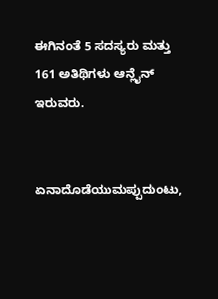ಈಗಿನಂತೆ 5 ಸದಸ್ಯರು ಮತ್ತು 161 ಅತಿಥಿಗಳು ಆನ್ಲೈನ್ ಇರುವರು.


ಏನಾದೊಡೆಯುಮಪ್ಪುದುಂಟು,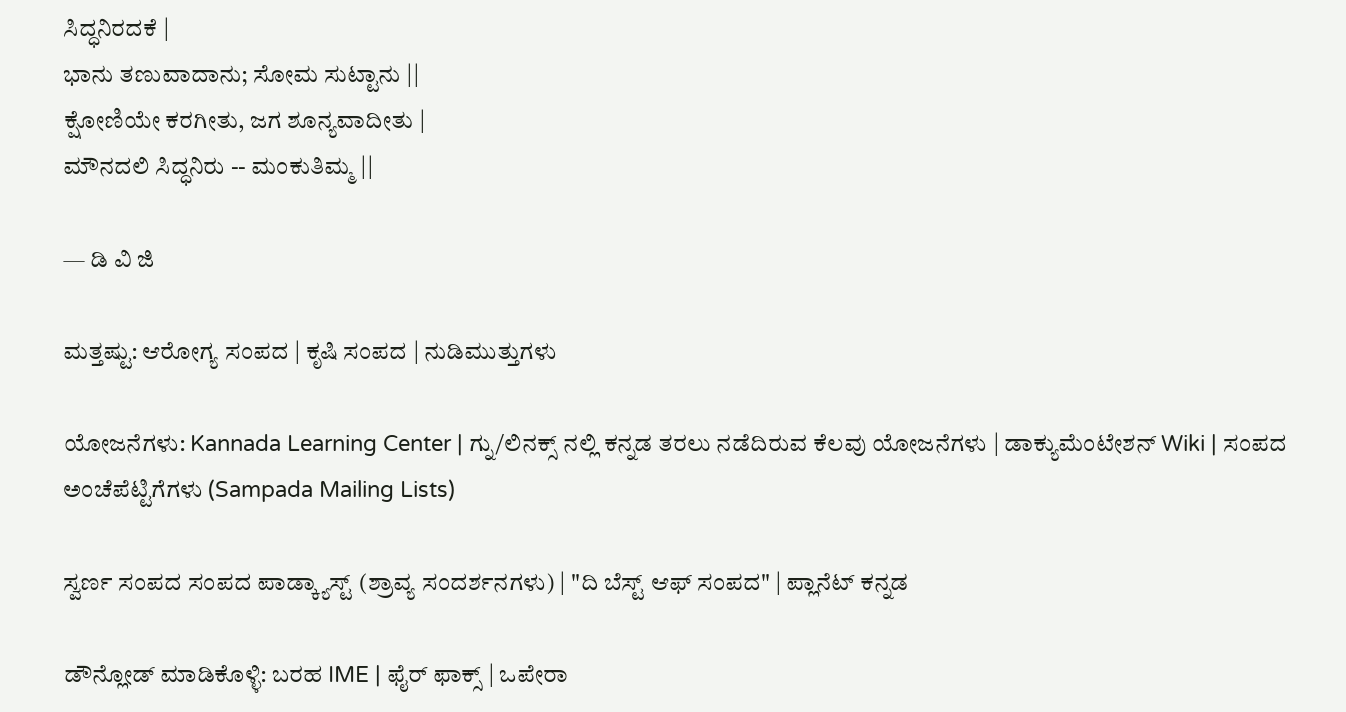ಸಿದ್ಧನಿರದಕೆ |
ಭಾನು ತಣುವಾದಾನು; ಸೋಮ ಸುಟ್ಟಾನು ||
ಕ್ಷೋಣಿಯೇ ಕರಗೀತು, ಜಗ ಶೂನ್ಯವಾದೀತು |
ಮೌನದಲಿ ಸಿದ್ಧನಿರು -- ಮಂಕುತಿಮ್ಮ ||

— ಡಿ ವಿ ಜಿ

ಮತ್ತಷ್ಟು: ಆರೋಗ್ಯ ಸಂಪದ | ಕೃಷಿ ಸಂಪದ | ನುಡಿಮುತ್ತುಗಳು

ಯೋಜನೆಗಳು: Kannada Learning Center | ಗ್ನು/ಲಿನಕ್ಸ್ ನಲ್ಲಿ ಕನ್ನಡ ತರಲು ನಡೆದಿರುವ ಕೆಲವು ಯೋಜನೆಗಳು | ಡಾಕ್ಯುಮೆಂಟೇಶನ್ Wiki | ಸಂಪದ ಅಂಚೆಪೆಟ್ಟಿಗೆಗಳು (Sampada Mailing Lists)

ಸ್ವರ್ಣ ಸಂಪದ ಸಂಪದ ಪಾಡ್ಕ್ಯಾಸ್ಟ್ (ಶ್ರಾವ್ಯ ಸಂದರ್ಶನಗಳು) | "ದಿ ಬೆಸ್ಟ್ ಆಫ್ ಸಂಪದ" | ಪ್ಲಾನೆಟ್ ಕನ್ನಡ

ಡೌನ್ಲೋಡ್ ಮಾಡಿಕೊಳ್ಳಿ: ಬರಹ IME | ಫೈರ್ ಫಾಕ್ಸ್ | ಒಪೇರಾ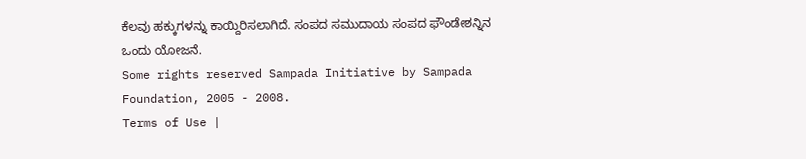ಕೆಲವು ಹಕ್ಕುಗಳನ್ನು ಕಾಯ್ದಿರಿಸಲಾಗಿದೆ. ಸಂಪದ ಸಮುದಾಯ ಸಂಪದ ಫೌಂಡೇಶನ್ನಿನ ಒಂದು ಯೋಜನೆ.
Some rights reserved Sampada Initiative by Sampada Foundation, 2005 - 2008.
Terms of Use |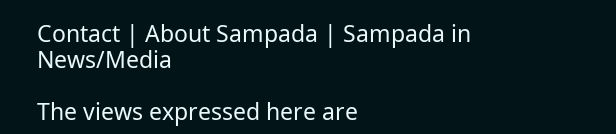Contact | About Sampada | Sampada in News/Media

The views expressed here are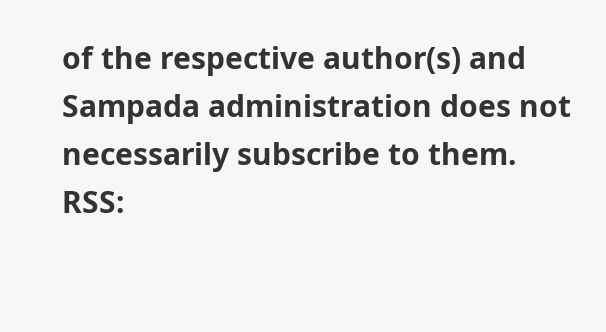of the respective author(s) and Sampada administration does not necessarily subscribe to them.
RSS: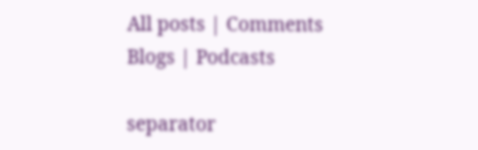All posts | Comments
Blogs | Podcasts

separator